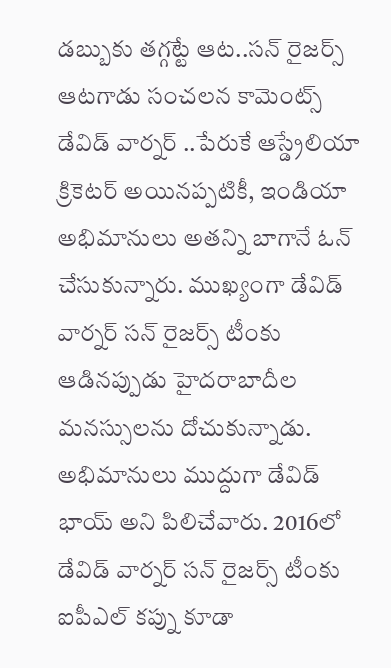డబ్బుకు తగ్గట్టే ఆట..సన్ రైజర్స్ ఆటగాడు సంచలన కామెంట్స్
డేవిడ్ వార్నర్ ..పేరుకే ఆస్డ్రేలియా క్రికెటర్ అయినప్పటికీ, ఇండియా అభిమానులు అతన్ని బాగానే ఓన్ చేసుకున్నారు. ముఖ్యంగా డేవిడ్ వార్నర్ సన్ రైజర్స్ టీంకు ఆడినప్పుడు హైదరాబాదీల మనస్సులను దోచుకున్నాడు. అభిమానులు ముద్దుగా డేవిడ్ భాయ్ అని పిలిచేవారు. 2016లో డేవిడ్ వార్నర్ సన్ రైజర్స్ టీంకు ఐపీఎల్ కప్ను కూడా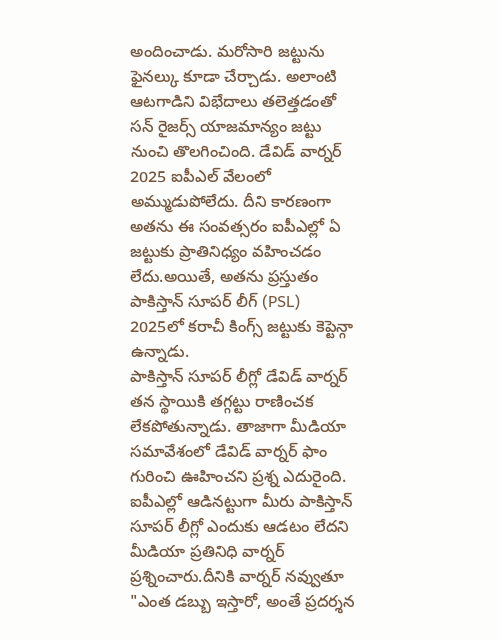అందించాడు. మరోసారి జట్టును ఫైనల్కు కూడా చేర్చాడు. అలాంటి ఆటగాడిని విభేదాలు తలెత్తడంతో సన్ రైజర్స్ యాజమాన్యం జట్టు నుంచి తొలగించింది. డేవిడ్ వార్నర్ 2025 ఐపీఎల్ వేలంలో అమ్ముడుపోలేదు. దీని కారణంగా అతను ఈ సంవత్సరం ఐపీఎల్లో ఏ జట్టుకు ప్రాతినిధ్యం వహించడం లేదు.అయితే, అతను ప్రస్తుతం పాకిస్తాన్ సూపర్ లీగ్ (PSL) 2025లో కరాచీ కింగ్స్ జట్టుకు కెప్టెన్గా ఉన్నాడు.
పాకిస్తాన్ సూపర్ లీగ్లో డేవిడ్ వార్నర్ తన స్థాయికి తగ్గట్టు రాణించక లేకపోతున్నాడు. తాజాగా మీడియా సమావేశంలో డేవిడ్ వార్నర్ ఫాం గురించి ఊహించని ప్రశ్న ఎదురైంది. ఐపీఎల్లో ఆడినట్టుగా మీరు పాకిస్తాన్ సూపర్ లీగ్లో ఎందుకు ఆడటం లేదని మీడియా ప్రతినిధి వార్నర్ ప్రశ్నించారు.దీనికి వార్నర్ నవ్వుతూ "ఎంత డబ్బు ఇస్తారో, అంతే ప్రదర్శన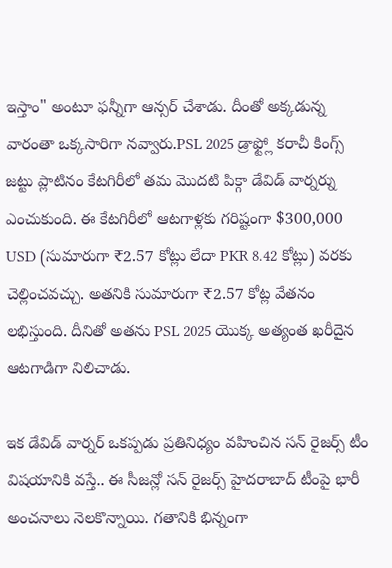ఇస్తాం" అంటూ ఫన్నీగా ఆన్సర్ చేశాడు. దీంతో అక్కడున్న వారంతా ఒక్కసారిగా నవ్వారు.PSL 2025 డ్రాఫ్ట్లో కరాచీ కింగ్స్ జట్టు ప్లాటినం కేటగిరీలో తమ మొదటి పిక్గా డేవిడ్ వార్నర్ను ఎంచుకుంది. ఈ కేటగిరీలో ఆటగాళ్లకు గరిష్టంగా $300,000 USD (సుమారుగా ₹2.57 కోట్లు లేదా PKR 8.42 కోట్లు) వరకు చెల్లించవచ్చు. అతనికి సుమారుగా ₹2.57 కోట్ల వేతనం లభిస్తుంది. దీనితో అతను PSL 2025 యొక్క అత్యంత ఖరీదైన ఆటగాడిగా నిలిచాడు.

ఇక డేవిడ్ వార్నర్ ఒకప్పడు ప్రతినిధ్యం వహించిన సన్ రైజర్స్ టీం విషయానికి వస్తే.. ఈ సీజన్లో సన్ రైజర్స్ హైదరాబాద్ టీంపై భారీ అంచనాలు నెలకొన్నాయి. గతానికి భిన్నంగా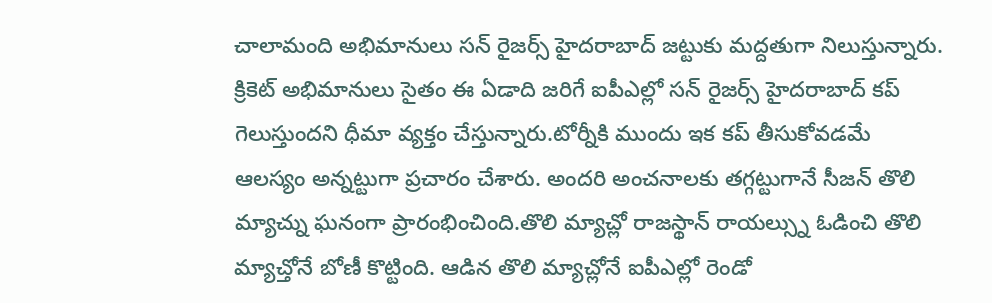చాలామంది అభిమానులు సన్ రైజర్స్ హైదరాబాద్ జట్టుకు మద్దతుగా నిలుస్తున్నారు. క్రికెట్ అభిమానులు సైతం ఈ ఏడాది జరిగే ఐపీఎల్లో సన్ రైజర్స్ హైదరాబాద్ కప్ గెలుస్తుందని ధీమా వ్యక్తం చేస్తున్నారు.టోర్నీకి ముందు ఇక కప్ తీసుకోవడమే ఆలస్యం అన్నట్టుగా ప్రచారం చేశారు. అందరి అంచనాలకు తగ్గట్టుగానే సీజన్ తొలి మ్యాచ్ను ఘనంగా ప్రారంభించింది.తొలి మ్యాచ్లో రాజస్థాన్ రాయల్స్ను ఓడించి తొలి మ్యాచ్తోనే బోణీ కొట్టింది. ఆడిన తొలి మ్యాచ్లోనే ఐపీఎల్లో రెండో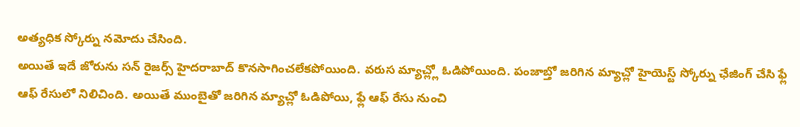అత్యధిక స్కోర్ను నమోదు చేసింది.
అయితే ఇదే జోరును సన్ రైజర్స్ హైదరాబాద్ కొనసాగించలేకపోయింది. వరుస మ్యాచ్ల్లో ఓడిపోయింది. పంజాబ్తో జరిగిన మ్యాచ్లో హైయెస్ట్ స్కోర్ను ఛేజింగ్ చేసి ఫ్లే ఆఫ్ రేసులో నిలిచింది. అయితే ముంబైతో జరిగిన మ్యాచ్లో ఓడిపోయి, ఫ్లే ఆఫ్ రేసు నుంచి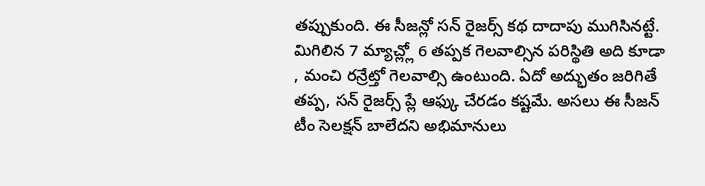తప్పుకుంది. ఈ సీజన్లో సన్ రైజర్స్ కథ దాదాపు ముగిసినట్టే. మిగిలిన 7 మ్యాచ్ల్లో 6 తప్పక గెలవాల్సిన పరిస్థితి అది కూడా , మంచి రన్రేట్తో గెలవాల్సి ఉంటుంది. ఏదో అద్భుతం జరిగితే తప్ప, సన్ రైజర్స్ ప్లే ఆఫ్కు చేరడం కష్టమే. అసలు ఈ సీజన్ టీం సెలక్షన్ బాలేదని అభిమానులు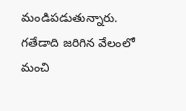మండిపడుతున్నారు. గతేడాది జరిగిన వేలంలో మంచి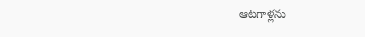ఆటగాళ్లను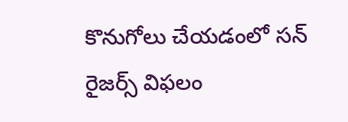కొనుగోలు చేయడంలో సన్ రైజర్స్ విఫలం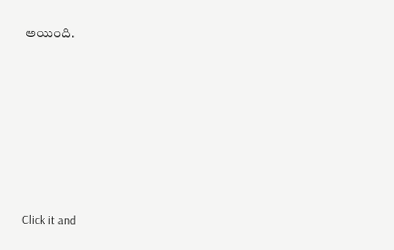అయింది.












Click it and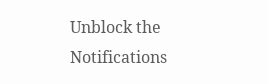Unblock the Notifications